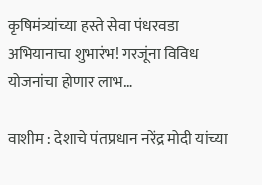कृषिमंत्र्यांच्या हस्ते सेवा पंधरवडा अभियानाचा शुभारंभ! गरजूंना विविध योजनांचा होणार लाभ…

वाशीम : देशाचे पंतप्रधान नरेंद्र मोदी यांच्या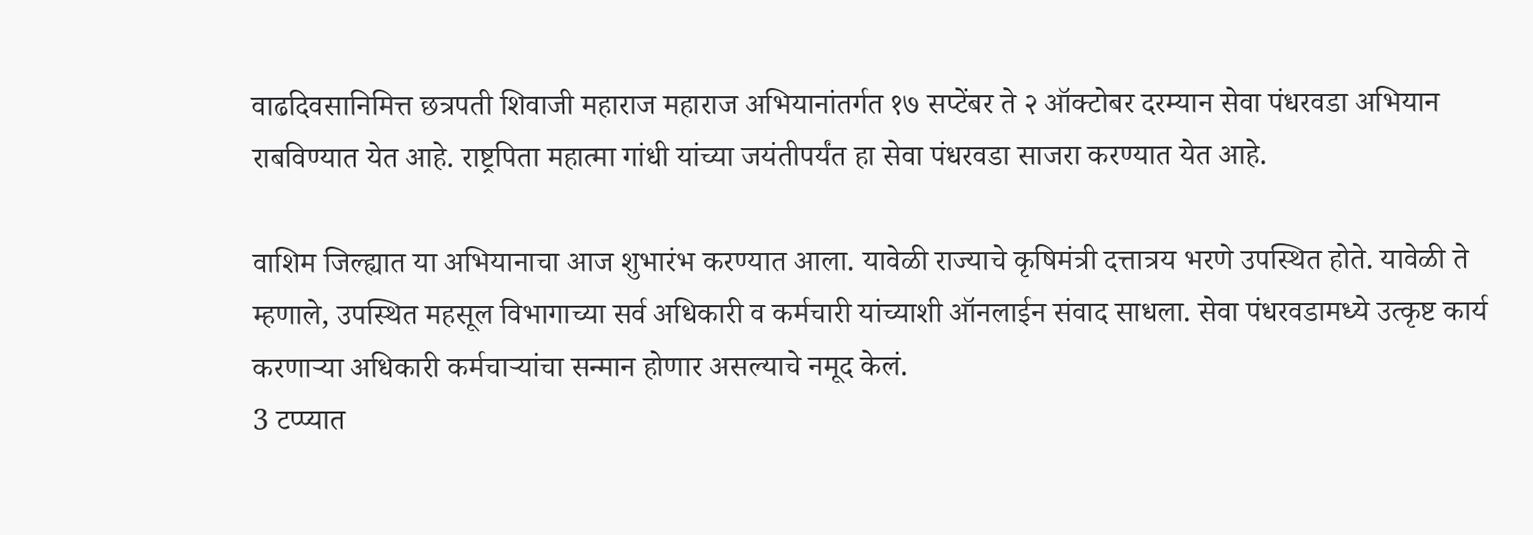वाढदिवसानिमित्त छत्रपती शिवाजी महाराज महाराज अभियानांतर्गत १७ सप्टेंबर ते २ ऑक्टोबर दरम्यान सेवा पंधरवडा अभियान राबविण्यात येत आहे. राष्ट्रपिता महात्मा गांधी यांच्या जयंतीपर्यंत हा सेवा पंधरवडा साजरा करण्यात येत आहे.

वाशिम जिल्ह्यात या अभियानाचा आज शुभारंभ करण्यात आला. यावेळी राज्याचे कृषिमंत्री दत्तात्रय भरणे उपस्थित होते. यावेळी ते म्हणाले, उपस्थित महसूल विभागाच्या सर्व अधिकारी व कर्मचारी यांच्याशी ऑनलाईन संवाद साधला. सेवा पंधरवडामध्ये उत्कृष्ट कार्य करणाऱ्या अधिकारी कर्मचाऱ्यांचा सन्मान होणार असल्याचे नमूद केलं.
3 टप्प्यात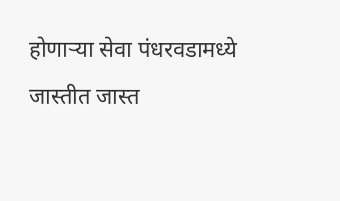होणाऱ्या सेवा पंधरवडामध्ये जास्तीत जास्त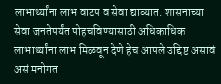लाभार्थ्यांना लाभ वाटप व सेवा द्याव्यात. शासनाच्या सेवा जनतेपर्यंत पोहचविण्यासाठी अधिकाधिक लाभार्थ्यांना लाभ मिळवून देणे हेच आपले उद्दिष्ट असावं असं मनोगत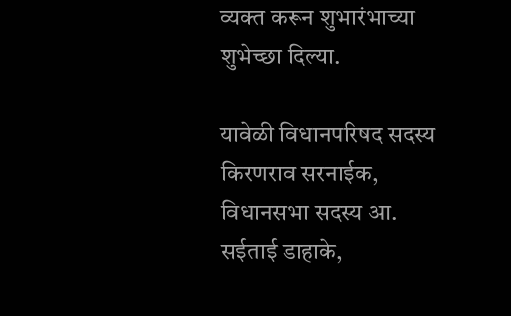व्यक्त करून शुभारंभाच्या शुभेच्छा दिल्या.

यावेळी विधानपरिषद सदस्य किरणराव सरनाईक, विधानसभा सदस्य आ. सईताई डाहाके,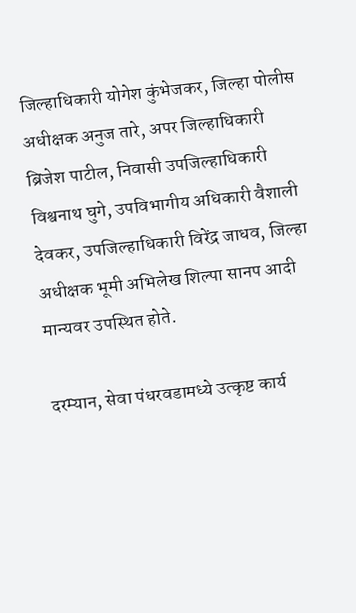जिल्हाधिकारी योगेश कुंभेजकर, जिल्हा पोलीस अधीक्षक अनुज तारे, अपर जिल्हाधिकारी ब्रिजेश पाटील, निवासी उपजिल्हाधिकारी विश्वनाथ घुगे, उपविभागीय अधिकारी वैशाली देवकर, उपजिल्हाधिकारी विरेंद्र जाधव, जिल्हा अधीक्षक भूमी अभिलेख शिल्पा सानप आदी मान्यवर उपस्थित होते.

दरम्यान, सेवा पंधरवडामध्ये उत्कृष्ट कार्य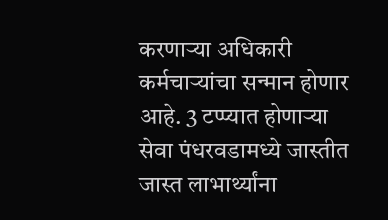करणाऱ्या अधिकारी कर्मचाऱ्यांचा सन्मान होणार आहे. 3 टप्प्यात होणाऱ्या सेवा पंधरवडामध्ये जास्तीत जास्त लाभार्थ्यांना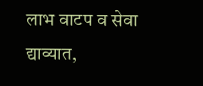लाभ वाटप व सेवा द्याव्यात,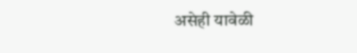असेही यावेळी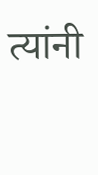त्यांनी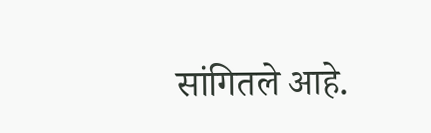सांगितले आहे.